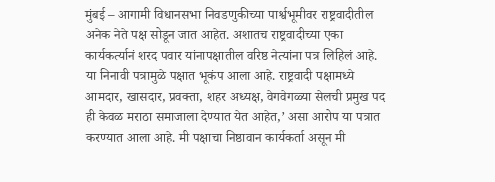मुंबई – आगामी विधानसभा निवडणुकीच्या पार्श्वभूमीवर राष्ट्रवादीतील अनेक नेते पक्ष सोडून जात आहेत. अशातच राष्ट्रवादीच्या एका कार्यकर्त्यानं शरद पवार यांनापक्षातील वरिष्ठ नेत्यांना पत्र लिहिलं आहे. या निनावी पत्रामुळे पक्षात भूकंप आला आहे. राष्ट्रवादी पक्षामध्ये आमदार, खासदार, प्रवक्ता, शहर अध्यक्ष, वेगवेगळ्या सेलची प्रमुख पद ही केवळ मराठा समाजाला देण्यात येत आहेत,’ असा आरोप या पत्रात करण्यात आला आहे. मी पक्षाचा निष्ठावान कार्यकर्ता असून मी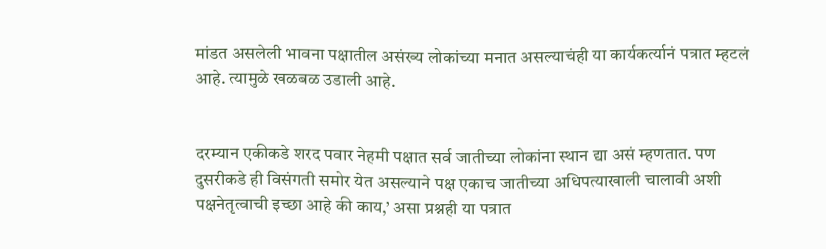मांडत असलेली भावना पक्षातील असंख्य लोकांच्या मनात असल्याचंही या कार्यकर्त्यानं पत्रात म्हटलं आहे. त्यामुळे खळबळ उडाली आहे.


दरम्यान एकीकडे शरद पवार नेहमी पक्षात सर्व जातीच्या लोकांना स्थान द्या असं म्हणतात. पण दुसरीकडे ही विसंगती समोर येत असल्याने पक्ष एकाच जातीच्या अधिपत्याखाली चालावी अशी पक्षनेतृत्वाची इच्छा आहे की काय,’ असा प्रश्नही या पत्रात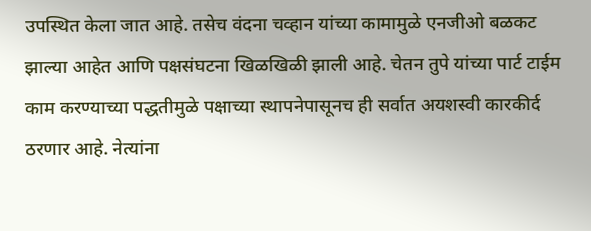उपस्थित केला जात आहे. तसेच वंदना चव्हान यांच्या कामामुळे एनजीओ बळकट झाल्या आहेत आणि पक्षसंघटना खिळखिळी झाली आहे. चेतन तुपे यांच्या पार्ट टाईम काम करण्याच्या पद्धतीमुळे पक्षाच्या स्थापनेपासूनच ही सर्वात अयशस्वी कारकीर्द ठरणार आहे. नेत्यांना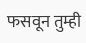फसवून तुम्ही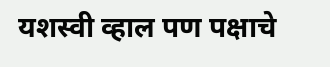यशस्वी व्हाल पण पक्षाचे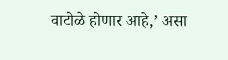वाटोळे होणार आहे,’ असा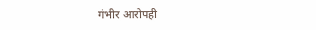गंभीर आरोपही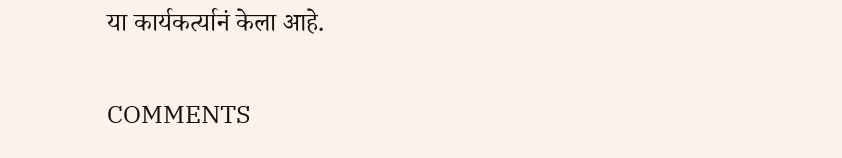या कार्यकर्त्यानं केला आहे.

COMMENTS